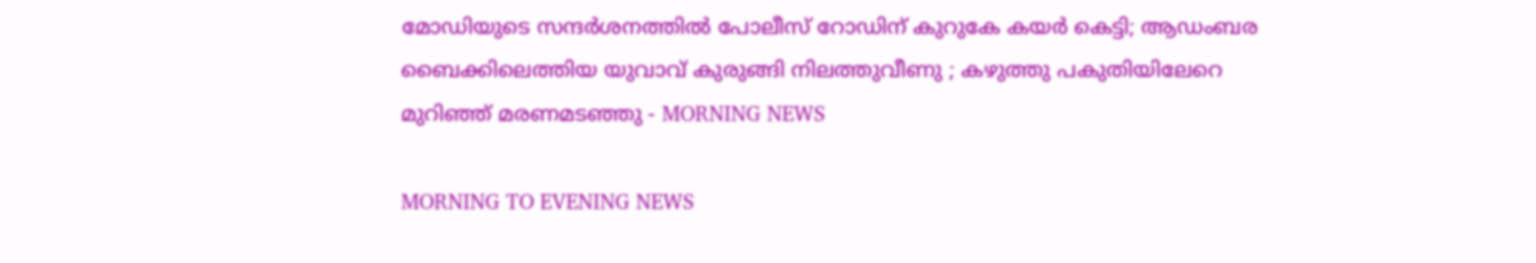മോഡിയുടെ സന്ദര്‍ശനത്തില്‍ പോലീസ് റോഡിന് കുറുകേ കയര്‍ കെട്ടി; ആഡംബര ബൈക്കിലെത്തിയ യുവാവ് കുരുങ്ങി നിലത്തുവീണു ; കഴുത്തു പകുതിയിലേറെ മുറിഞ്ഞ് മരണമടഞ്ഞു - MORNING NEWS

MORNING TO EVENING NEWS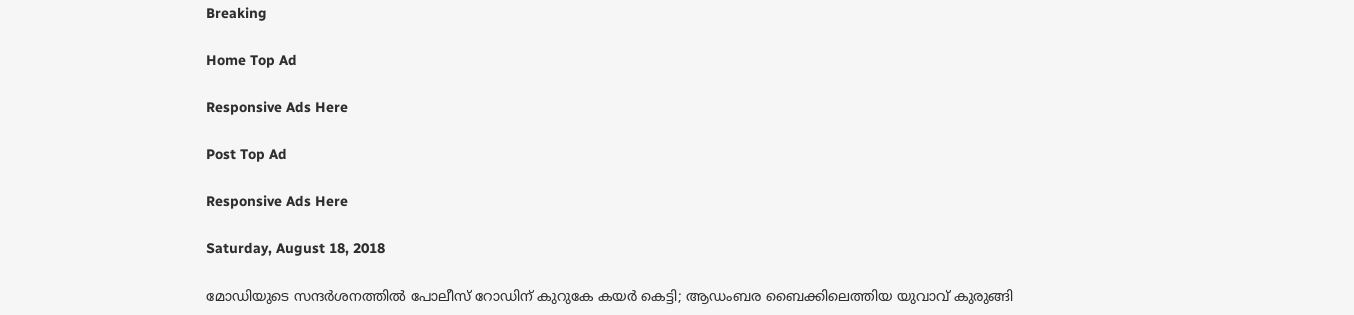Breaking

Home Top Ad

Responsive Ads Here

Post Top Ad

Responsive Ads Here

Saturday, August 18, 2018

മോഡിയുടെ സന്ദര്‍ശനത്തില്‍ പോലീസ് റോഡിന് കുറുകേ കയര്‍ കെട്ടി; ആഡംബര ബൈക്കിലെത്തിയ യുവാവ് കുരുങ്ങി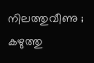നിലത്തുവീണു ; കഴുത്തു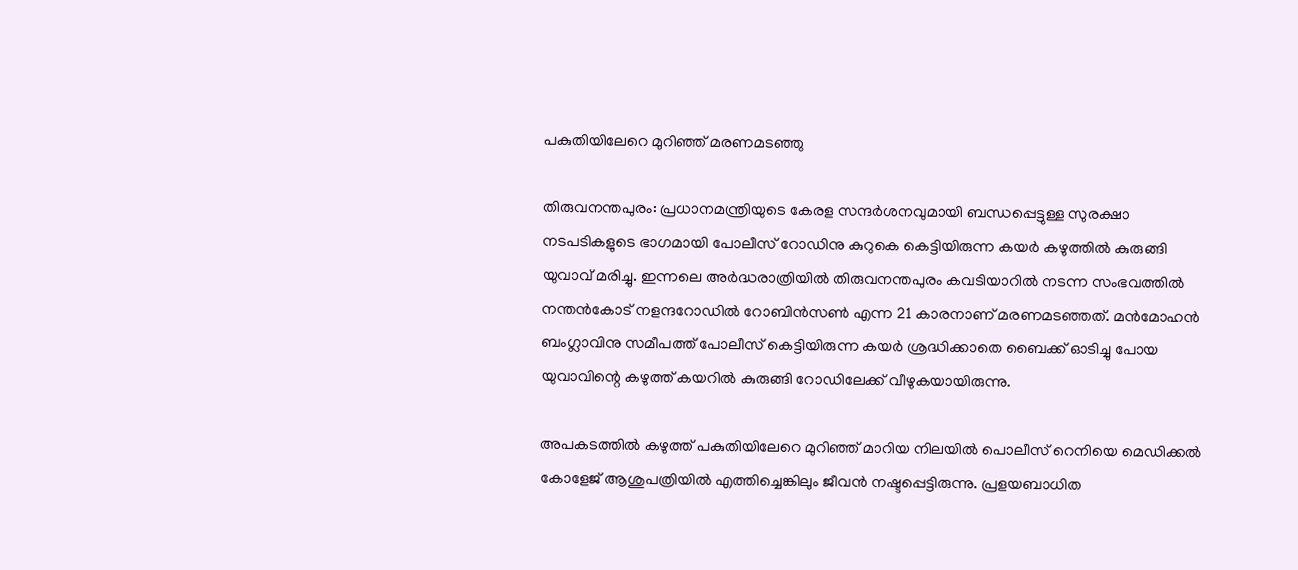പകുതിയിലേറെ മുറിഞ്ഞ് മരണമടഞ്ഞു

തിരുവനന്തപുരം: പ്രധാനമന്ത്രിയുടെ കേരള സന്ദർശനവുമായി ബന്ധപ്പെട്ടുള്ള സുരക്ഷാ നടപടികളുടെ ഭാഗമായി പോലീസ് റോഡിനു കുറുകെ കെട്ടിയിരുന്ന കയര്‍ കഴുത്തില്‍ കുരുങ്ങി യുവാവ് മരിച്ചു. ഇന്നലെ അര്‍ദ്ധരാത്രിയില്‍ തിരുവനന്തപുരം കവടിയാറില്‍ നടന്ന സംഭവത്തില്‍ നന്തൻകോട് നളന്ദറോഡിൽ റോബിന്‍സണ്‍ എന്ന 21 കാരനാണ് മരണമടഞ്ഞത്. മൻമോഹൻ ബംഗ്ലാവിനു സമീപത്ത് പോലീസ് കെട്ടിയിരുന്ന കയര്‍ ശ്രദ്ധിക്കാതെ ബൈക്ക് ഓടിച്ചു പോയ യുവാവിന്റെ കഴുത്ത് കയറിൽ കുരുങ്ങി റോഡിലേക്ക് വീഴുകയായിരുന്നു.

അപകടത്തില്‍ കഴുത്ത് പകുതിയിലേറെ മുറി‌‌‌‌‌‌‌‌‌‌ഞ്ഞ് മാറിയ നിലയില്‍ പൊലീസ് റെനിയെ മെഡിക്കൽ കോളേജ് ആശുപത്രിയിൽ എത്തിച്ചെങ്കിലും ജീവൻ നഷ്ടപ്പെട്ടിരുന്നു. പ്രളയബാധിത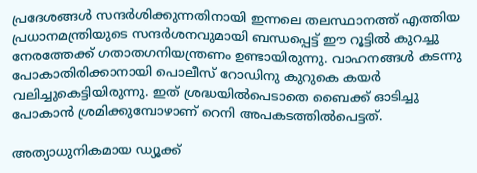പ്രദേശങ്ങള്‍ സന്ദര്‍ശിക്കുന്നതിനായി ഇന്നലെ തലസ്ഥാനത്ത് എത്തിയ പ്രധാനമന്ത്രിയുടെ സന്ദർശനവുമായി ബന്ധപ്പെട്ട് ഈ റൂട്ടിൽ കുറച്ചു നേരത്തേക്ക് ഗതാതഗനിയന്ത്രണം ഉണ്ടായിരുന്നു. വാഹനങ്ങൾ കടന്നു പോകാതിരിക്കാനായി പൊലീസ് റോഡിനു കുറുകെ കയർ വലിച്ചുകെട്ടിയിരുന്നു. ഇത് ശ്രദ്ധയിൽപെടാതെ ബൈക്ക് ഓടിച്ചു പോകാൻ ശ്രമിക്കുമ്പോഴാണ് റെനി അപകടത്തിൽപെട്ടത്.

അത്യാധുനികമായ ഡ്യൂക്ക്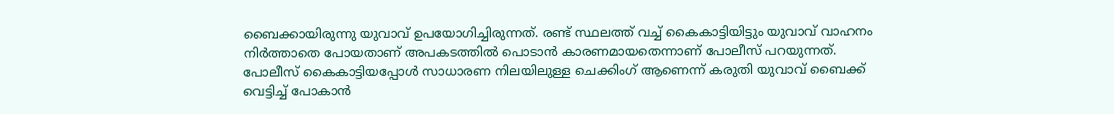ബൈക്കായിരുന്നു യുവാവ് ഉപയോഗിച്ചിരുന്നത്. രണ്ട് സ്ഥലത്ത് വച്ച് കൈകാട്ടിയിട്ടും യുവാവ് വാഹനം നിര്‍ത്താതെ പോയതാണ് അപകടത്തില്‍ പൊടാന്‍ കാരണമായതെന്നാണ് പോലീസ് പറയുന്നത്. പോലീസ് കൈകാട്ടിയപ്പോള്‍ സാധാരണ നിലയിലുള്ള ചെക്കിംഗ് ആണെന്ന് കരുതി യുവാവ് ബൈക്ക് വെട്ടിച്ച് പോകാന്‍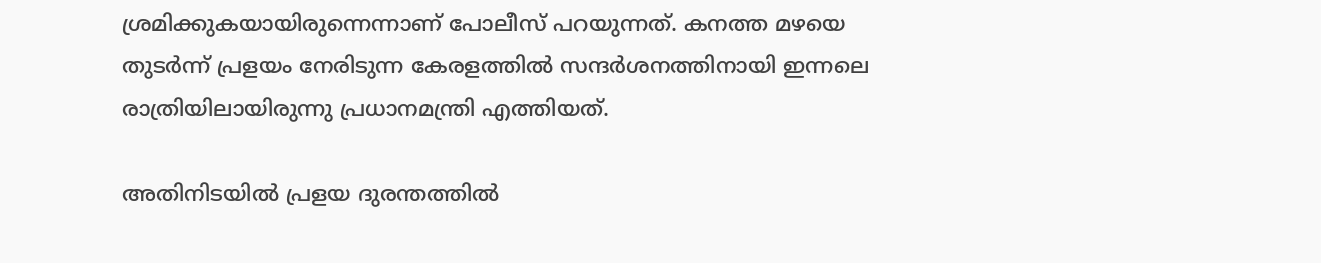ശ്രമിക്കുകയായിരുന്നെന്നാണ് പോലീസ് പറയുന്നത്. കനത്ത മഴയെ തുടര്‍ന്ന് പ്രളയം നേരിടുന്ന കേരളത്തില്‍ സന്ദര്‍ശനത്തിനായി ഇന്നലെ രാത്രിയിലായിരുന്നു പ്രധാനമന്ത്രി എത്തിയത്.

അതിനിടയില്‍ പ്രളയ ദുരന്തത്തില്‍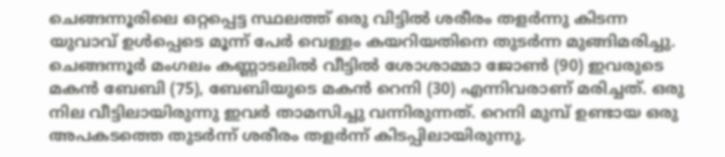ചെങ്ങന്നൂരിലെ ഒറ്റപ്പെട്ട സ്ഥലത്ത് ഒരു വിട്ടില്‍ ശരീരം തളര്‍ന്നു കിടന്ന യുവാവ് ഉള്‍പ്പെടെ മൂന്ന് പേര്‍ വെള്ളം കയറിയതിനെ തുടര്‍ന്ന മുങ്ങിമരിച്ചു. ചെങ്ങന്നൂര്‍ മംഗലം കണ്ണാടലില്‍ വീട്ടില്‍ ശോശാമ്മാ ജോണ്‍ (90) ഇവരുടെ മകന്‍ ബേബി (75), ബേബിയുടെ മകന്‍ റെനി (30) എന്നിവരാണ് മരിച്ചത്. ഒരു നില വീട്ടിലായിരുന്നു ഇവര്‍ താമസിച്ചു വന്നിരുന്നത്. റെനി മുമ്പ് ഉണ്ടായ ഒരു അപകടത്തെ തുടര്‍ന്ന് ശരീരം തളര്‍ന്ന് കിടപ്പിലായിരുന്നു.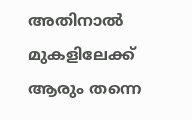അതിനാല്‍ മുകളിലേക്ക് ആരും തന്നെ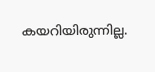കയറിയിരുന്നില്ല.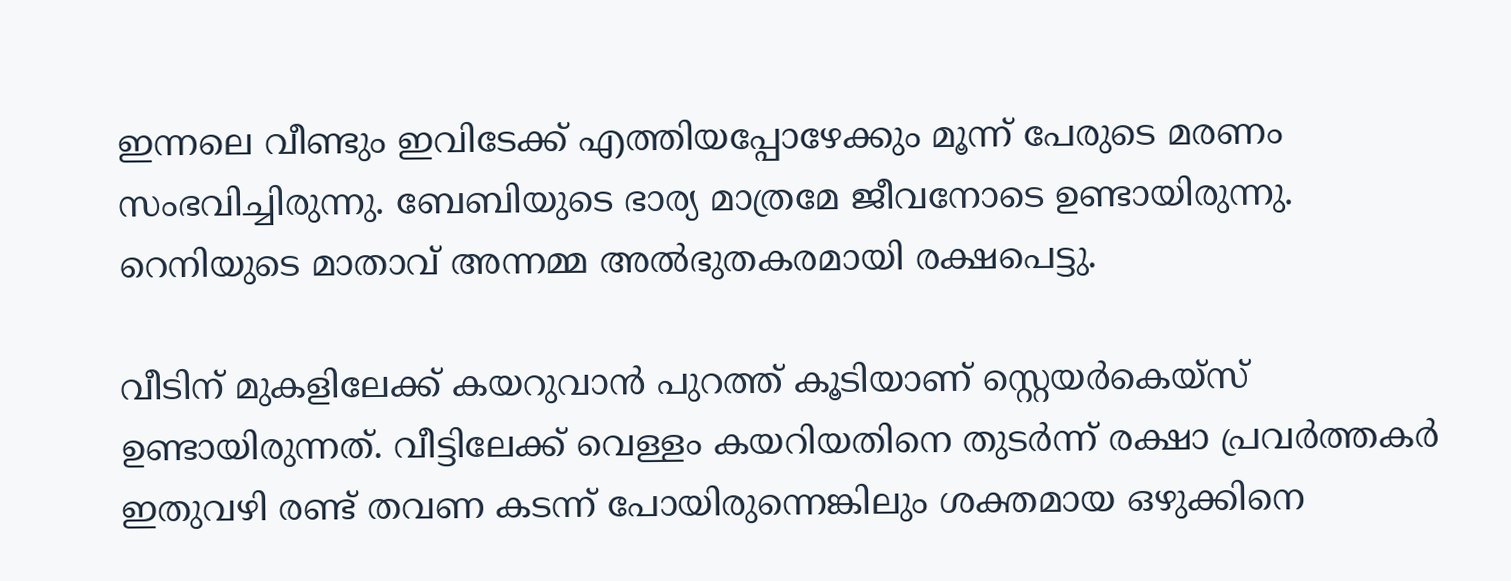ഇന്നലെ വീണ്ടും ഇവിടേക്ക് എത്തിയപ്പോഴേക്കും മൂന്ന് പേരുടെ മരണം സംഭവിച്ചിരുന്നു. ബേബിയുടെ ഭാര്യ മാത്രമേ ജീവനോടെ ഉണ്ടായിരുന്നു. റെനിയുടെ മാതാവ് അന്നമ്മ അല്‍ഭുതകരമായി രക്ഷപെട്ടു.

വീടിന് മുകളിലേക്ക് കയറുവാന്‍ പുറത്ത് കൂടിയാണ് സ്റ്റെയര്‍കെയ്‌സ് ഉണ്ടായിരുന്നത്. വീട്ടിലേക്ക് വെള്ളം കയറിയതിനെ തുടര്‍ന്ന് രക്ഷാ പ്രവര്‍ത്തകര്‍ ഇതുവഴി രണ്ട് തവണ കടന്ന് പോയിരുന്നെങ്കിലും ശക്തമായ ഒഴുക്കിനെ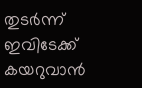തുടര്‍ന്ന് ഇവിടേക്ക് കയറുവാന്‍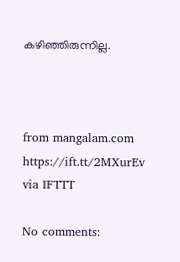കഴിഞ്ഞിരുന്നില്ല.



from mangalam.com https://ift.tt/2MXurEv
via IFTTT

No comments: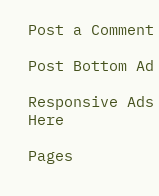Post a Comment

Post Bottom Ad

Responsive Ads Here

Pages